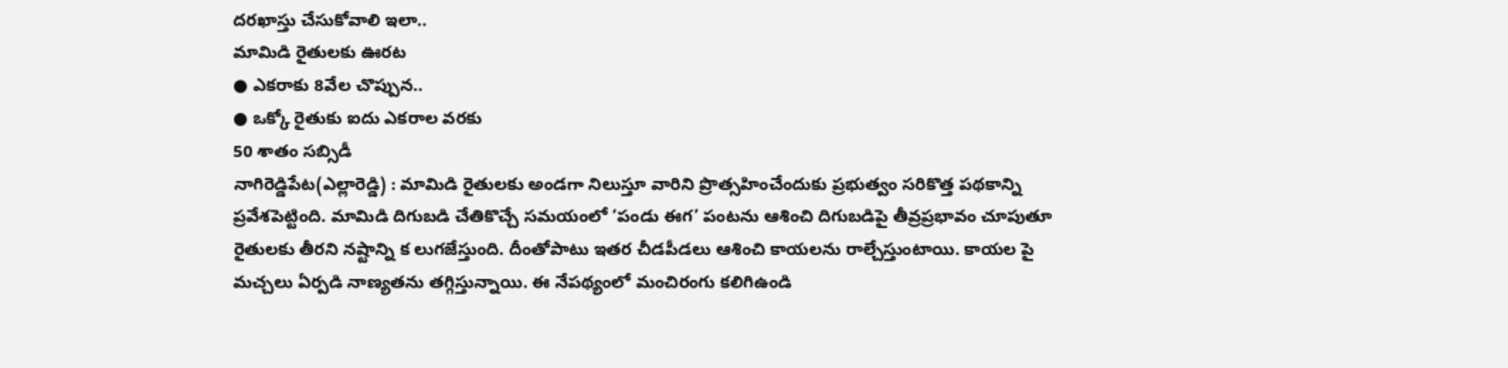దరఖాస్తు చేసుకోవాలి ఇలా..
మామిడి రైతులకు ఊరట
● ఎకరాకు 8వేల చొప్పున..
● ఒక్కో రైతుకు ఐదు ఎకరాల వరకు
50 శాతం సబ్సిడీ
నాగిరెడ్డిపేట(ఎల్లారెడ్డి) : మామిడి రైతులకు అండగా నిలుస్తూ వారిని ప్రొత్సహించేందుకు ప్రభుత్వం సరికొత్త పథకాన్ని ప్రవేశపెట్టింది. మామిడి దిగుబడి చేతికొచ్చే సమయంలో ‘పండు ఈగ’ పంటను ఆశించి దిగుబడిపై తీవ్రప్రభావం చూపుతూ రైతులకు తీరని నష్టాన్ని క లుగజేస్తుంది. దీంతోపాటు ఇతర చీడపీడలు ఆశించి కాయలను రాల్చేస్తుంటాయి. కాయల పై మచ్చలు ఏర్పడి నాణ్యతను తగ్గిస్తున్నాయి. ఈ నేపథ్యంలో మంచిరంగు కలిగిఉండి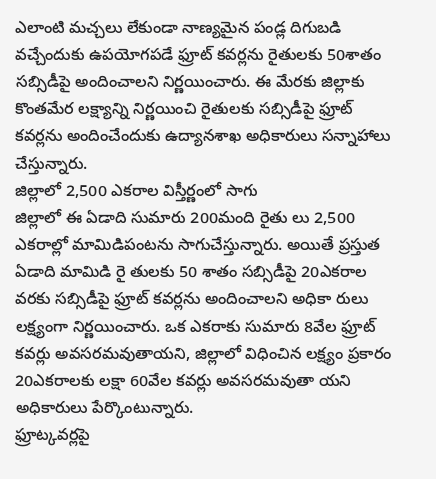ఎలాంటి మచ్చలు లేకుండా నాణ్యమైన పండ్ల దిగుబడి వచ్చేందుకు ఉపయోగపడే ఫ్రూట్ కవర్లను రైతులకు 50శాతం సబ్సిడీపై అందించాలని నిర్ణయించారు. ఈ మేరకు జిల్లాకు కొంతమేర లక్ష్యాన్ని నిర్ణయించి రైతులకు సబ్సిడీపై ఫ్రూట్ కవర్లను అందించేందుకు ఉద్యానశాఖ అధికారులు సన్నాహాలు చేస్తున్నారు.
జిల్లాలో 2,500 ఎకరాల విస్తీర్ణంలో సాగు
జిల్లాలో ఈ ఏడాది సుమారు 200మంది రైతు లు 2,500 ఎకరాల్లో మామిడిపంటను సాగుచేస్తున్నారు. అయితే ప్రస్తుత ఏడాది మామిడి రై తులకు 50 శాతం సబ్సిడీపై 20ఎకరాల వరకు సబ్సిడీపై ఫ్రూట్ కవర్లను అందించాలని అధికా రులు లక్ష్యంగా నిర్ణయించారు. ఒక ఎకరాకు సుమారు 8వేల ఫ్రూట్ కవర్లు అవసరమవుతాయని, జిల్లాలో విధించిన లక్ష్యం ప్రకారం 20ఎకరాలకు లక్షా 60వేల కవర్లు అవసరమవుతా యని అధికారులు పేర్కొంటున్నారు.
ఫ్రూట్కవర్లపై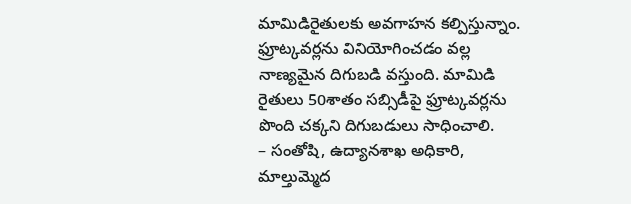మామిడిరైతులకు అవగాహన కల్పిస్తున్నాం. ఫ్రూట్కవర్లను వినియోగించడం వల్ల నాణ్యమైన దిగుబడి వస్తుంది. మామిడి రైతులు 50శాతం సబ్సిడీపై ఫ్రూట్కవర్లను పొంది చక్కని దిగుబడులు సాధించాలి.
– సంతోషి, ఉద్యానశాఖ అధికారి,
మాల్తుమ్మెద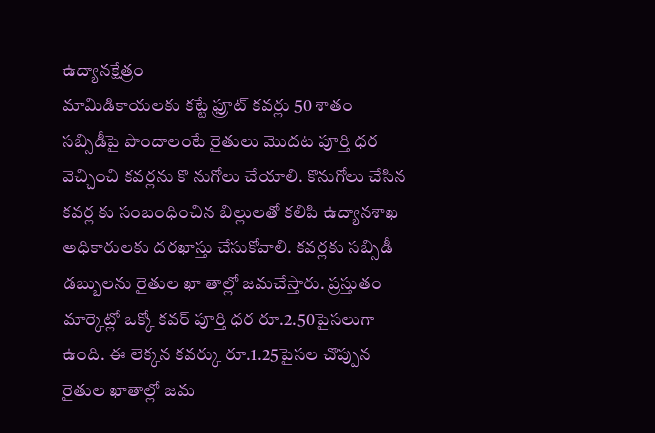ఉద్యానక్షేత్రం
మామిడికాయలకు కట్టే ఫ్రూట్ కవర్లు 50 శాతం సబ్సిడీపై పొందాలంటే రైతులు మొదట పూర్తి ధర వెచ్చించి కవర్లను కొ నుగోలు చేయాలి. కొనుగోలు చేసిన కవర్ల కు సంబంధించిన బిల్లులతో కలిపి ఉద్యానశాఖ అధికారులకు దరఖాస్తు చేసుకోవాలి. కవర్లకు సబ్సిడీ డబ్బులను రైతుల ఖా తాల్లో జమచేస్తారు. ప్రస్తుతం మార్కెట్లో ఒక్కో కవర్ పూర్తి ధర రూ.2.50పైసలుగా ఉంది. ఈ లెక్కన కవర్కు రూ.1.25పైసల చొప్పున రైతుల ఖాతాల్లో జమ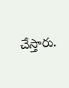చేస్తారు.